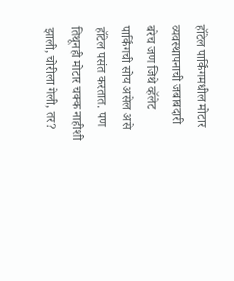हॉटेल पार्किंगमधील मोटार व्यवस्थापनाची जबाबदारी
बरेच जण जिथे व्हॅलेट पार्किंगची सोय असेल असे हॉटेल पसंत करतात. पण तिथूनही मोटार चक्क नाहीशी झाली, चोरीला गेली, तर?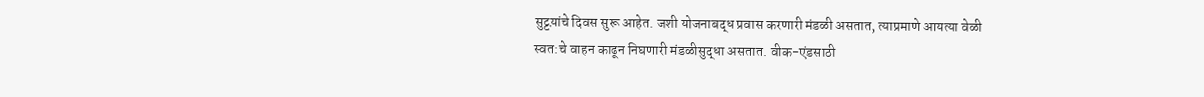सुट्टय़ांचे दिवस सुरू आहेत. जशी योजनाबद्ध प्रवास करणारी मंडळी असतात, त्याप्रमाणे आयत्या वेळी स्वत:चे वाहन काढून निघणारी मंडळीसुद्धा असतात. वीक-एंडसाठी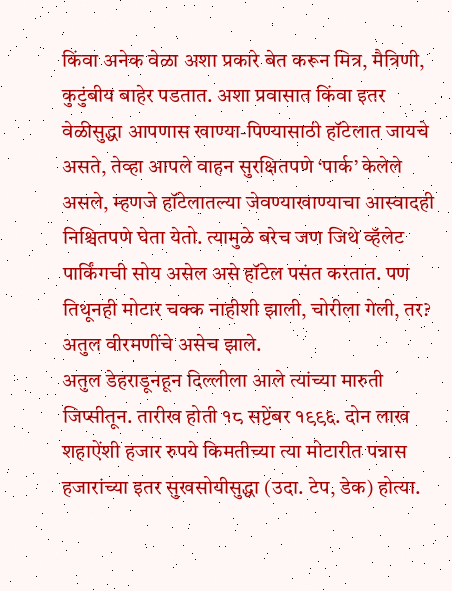किंवा अनेक वेळा अशा प्रकारे बेत करून मित्र, मैत्रिणी, कुटुंबीय बाहेर पडतात. अशा प्रवासात किंवा इतर वेळीसुद्धा आपणास खाण्या-पिण्यासाठी हॉटेलात जायचे असते, तेव्हा आपले वाहन सुरक्षितपणे ‘पार्क’ केलेले असले, म्हणजे हॉटेलातल्या जेवण्याखाण्याचा आस्वादही निश्चितपणे घेता येतो. त्यामुळे बरेच जण जिथे व्हॅलेट पार्किंगची सोय असेल असे हॉटेल पसंत करतात. पण तिथूनही मोटार चक्क नाहीशी झाली, चोरीला गेली, तर? अतुल वीरमणींचे असेच झाले.
अतुल डेहराडूनहून दिल्लीला आले त्यांच्या मारुती जिप्सीतून. तारीख होती १८ सप्टेंबर १९९६. दोन लाख शहाऐंशी हजार रुपये किमतीच्या त्या मोटारीत पन्नास हजारांच्या इतर सुखसोयीसुद्धा (उदा. टेप, डेक) होत्या.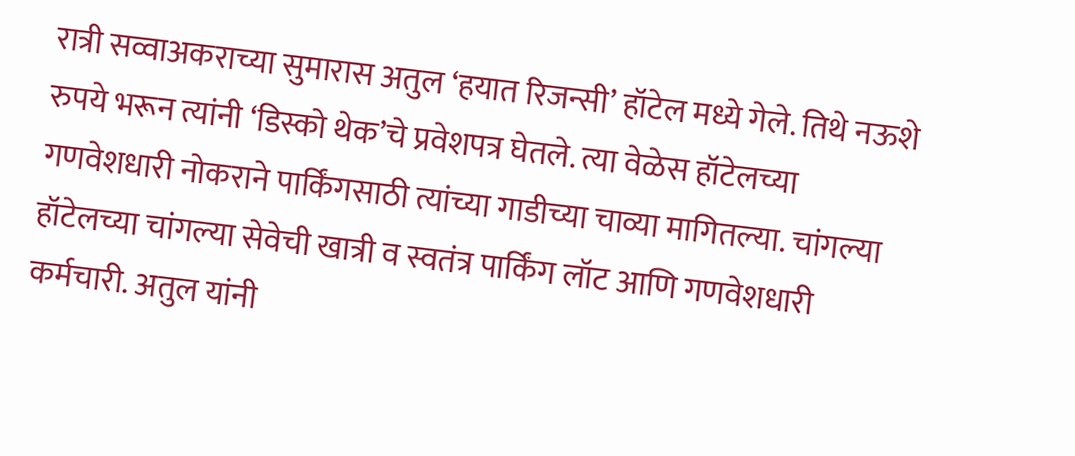रात्री सव्वाअकराच्या सुमारास अतुल ‘हयात रिजन्सी’ हॉटेल मध्ये गेले. तिथे नऊशे रुपये भरून त्यांनी ‘डिस्को थेक’चे प्रवेशपत्र घेतले. त्या वेळेस हॉटेलच्या गणवेशधारी नोकराने पार्किंगसाठी त्यांच्या गाडीच्या चाव्या मागितल्या. चांगल्या हॉटेलच्या चांगल्या सेवेची खात्री व स्वतंत्र पार्किंग लॉट आणि गणवेशधारी कर्मचारी. अतुल यांनी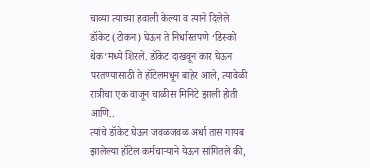चाव्या त्याच्या हवाली केल्या व त्याने दिलेले डॉकेट (टोकन) घेऊन ते निर्धास्तपणे ‘डिस्को थेक’मध्ये शिरले. डॉकेट दाखवून कार घेऊन परतण्यासाठी ते हॉटेलमधून बाहेर आले, त्यावेळी रात्रीचा एक वाजून चाळीस मिनिटे झाली होती आणि..
त्यांचे डॉकेट घेऊन जवळजवळ अर्धा तास गायब झालेल्या हॉटेल कर्मचाऱ्याने येऊन सांगितले की,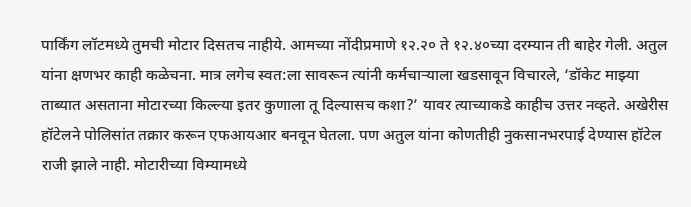पार्किंग लॉटमध्ये तुमची मोटार दिसतच नाहीये. आमच्या नोंदीप्रमाणे १२.२० ते १२.४०च्या दरम्यान ती बाहेर गेली. अतुल यांना क्षणभर काही कळेचना. मात्र लगेच स्वत:ला सावरून त्यांनी कर्मचाऱ्याला खडसावून विचारले, ‘डॉकेट माझ्या ताब्यात असताना मोटारच्या किल्ल्या इतर कुणाला तू दिल्यासच कशा?’ यावर त्याच्याकडे काहीच उत्तर नव्हते. अखेरीस हॉटेलने पोलिसांत तक्रार करून एफआयआर बनवून घेतला. पण अतुल यांना कोणतीही नुकसानभरपाई देण्यास हॉटेल राजी झाले नाही. मोटारीच्या विम्यामध्ये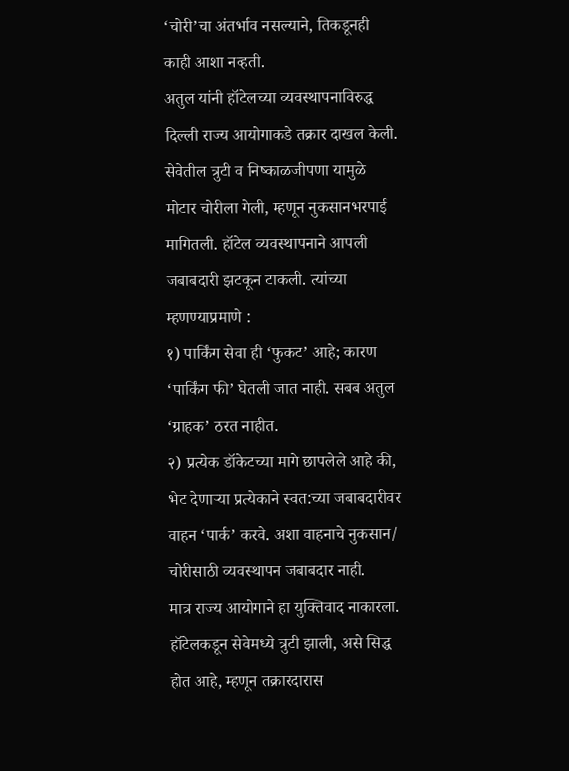‘चोरी’चा अंतर्भाव नसल्याने, तिकडूनही काही आशा नव्हती.
अतुल यांनी हॉटेलच्या व्यवस्थापनाविरुद्ध दिल्ली राज्य आयोगाकडे तक्रार दाखल केली. सेवेतील त्रुटी व निष्काळजीपणा यामुळे मोटार चोरीला गेली, म्हणून नुकसानभरपाई मागितली. हॉटेल व्यवस्थापनाने आपली जबाबदारी झटकून टाकली. त्यांच्या म्हणण्याप्रमाणे :
१) पार्किंग सेवा ही ‘फुकट’ आहे; कारण ‘पार्किंग फी’ घेतली जात नाही. सबब अतुल ‘ग्राहक’ ठरत नाहीत.
२) प्रत्येक डॉकेटच्या मागे छापलेले आहे की, भेट देणाऱ्या प्रत्येकाने स्वत:च्या जबाबदारीवर वाहन ‘पार्क’ करवे. अशा वाहनाचे नुकसान/ चोरीसाठी व्यवस्थापन जबाबदार नाही.
मात्र राज्य आयोगाने हा युक्तिवाद नाकारला. हॉटेलकडून सेवेमध्ये त्रुटी झाली, असे सिद्ध होत आहे, म्हणून तक्रारदारास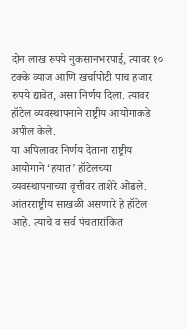दोन लाख रुपये नुकसानभरपाई, त्यावर १० टक्के व्याज आणि खर्चापोटी पाच हजार रुपये द्यावेत, असा निर्णय दिला. त्यावर हॉटेल व्यवस्थापनाने राष्ट्रीय आयोगाकडे अपील केले.
या अपिलावर निर्णय देताना राष्ट्रीय आयोगाने ‘हयात’ हॉटेलच्या व्यवस्थापनाच्या वृत्तीवर ताशेरे ओढले. आंतरराष्ट्रीय साखळी असणारे हे हॉटेल आहे. त्याचे व सर्व पंचतारांकित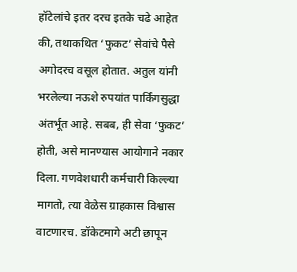हॉटेलांचे इतर दरच इतके चढे आहेत की, तथाकथित ‘फुकट’ सेवांचे पैसे अगोदरच वसूल होतात. अतुल यांनी भरलेल्या नऊशे रुपयांत पार्किंगसुद्धा अंतर्भूत आहे. सबब, ही सेवा ‘फुकट’ होती, असे मानण्यास आयोगाने नकार दिला. गणवेशधारी कर्मचारी किल्ल्या मागतो, त्या वेळेस ग्राहकास विश्वास वाटणारच. डॉकेटमागे अटी छापून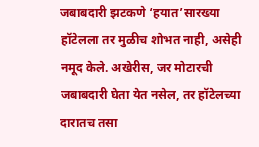जबाबदारी झटकणे ‘हयात’सारख्या हॉटेलला तर मुळीच शोभत नाही, असेही नमूद केले. अखेरीस, जर मोटारची जबाबदारी घेता येत नसेल, तर हॉटेलच्या दारातच तसा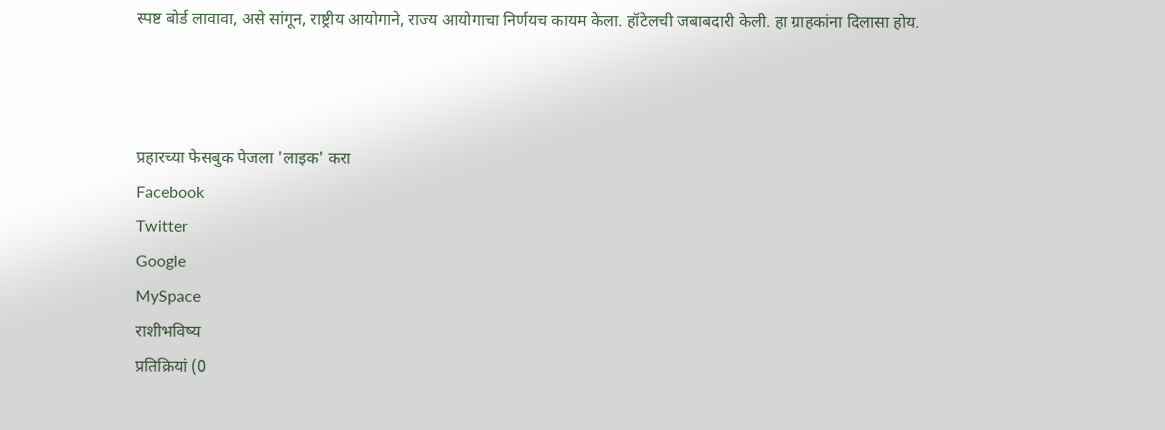स्पष्ट बोर्ड लावावा, असे सांगून, राष्ट्रीय आयोगाने, राज्य आयोगाचा निर्णयच कायम केला. हॉटेलची जबाबदारी केली. हा ग्राहकांना दिलासा होय.



प्रहारच्या फेसबुक पेजला 'लाइक' करा
Facebook
Twitter
Google
MySpace
राशीभविष्य
प्रतिक्रियां (0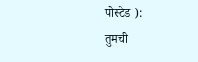पोस्टेड ):
तुमची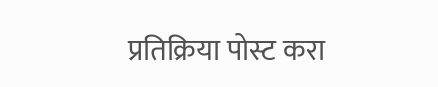प्रतिक्रिया पोस्ट करा